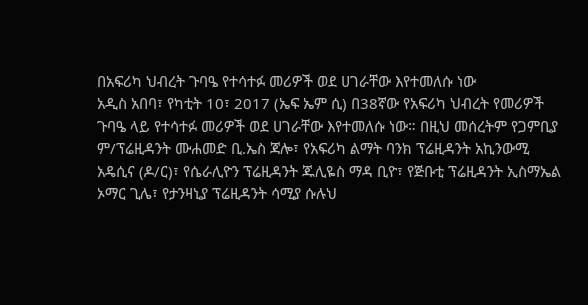በአፍሪካ ህብረት ጉባዔ የተሳተፉ መሪዎች ወደ ሀገራቸው እየተመለሱ ነው
አዲስ አበባ፣ የካቲት 10፣ 2017 (ኤፍ ኤም ሲ) በ38ኛው የአፍሪካ ህብረት የመሪዎች ጉባዔ ላይ የተሳተፉ መሪዎች ወደ ሀገራቸው እየተመለሱ ነው። በዚህ መሰረትም የጋምቢያ ም/ፕሬዚዳንት ሙሐመድ ቢ.ኤስ ጃሎ፣ የአፍሪካ ልማት ባንክ ፕሬዚዳንት አኪንውሚ አዴሲና (ዶ/ር)፣ የሴራሊዮን ፕሬዚዳንት ጁሊዬስ ማዳ ቢዮ፣ የጅቡቲ ፕሬዚዳንት ኢስማኤል ኦማር ጊሌ፣ የታንዛኒያ ፕሬዚዳንት ሳሚያ ሱሉህ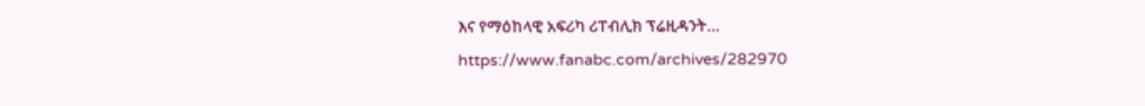እና የማዕከላዊ አፍሪካ ሪፐብሊክ ፕሬዚዳንት…
https://www.fanabc.com/archives/282970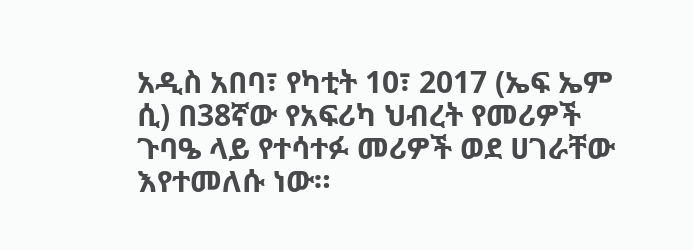አዲስ አበባ፣ የካቲት 10፣ 2017 (ኤፍ ኤም ሲ) በ38ኛው የአፍሪካ ህብረት የመሪዎች ጉባዔ ላይ የተሳተፉ መሪዎች ወደ ሀገራቸው እየተመለሱ ነው።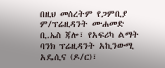በዚህ መሰረትም የጋምቢያ ም/ፕሬዚዳንት ሙሐመድ ቢ.ኤስ ጃሎ፣ የአፍሪካ ልማት ባንክ ፕሬዚዳንት አኪንውሚ አዴሲና (ዶ/ር)፣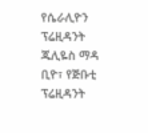የሴራሊዮን ፕሬዚዳንት ጁሊዬስ ማዳ ቢዮ፣ የጅቡቲ ፕሬዚዳንት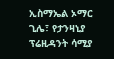ኢስማኤል ኦማር ጊሌ፣ የታንዛኒያ ፕሬዚዳንት ሳሚያ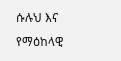ሱሉህ እና የማዕከላዊ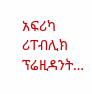አፍሪካ ሪፐብሊክ ፕሬዚዳንት…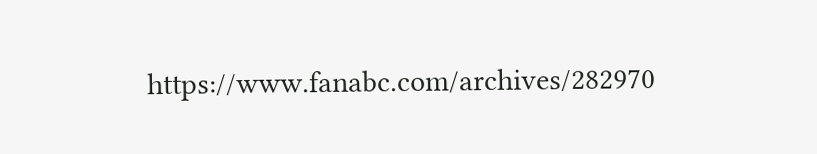https://www.fanabc.com/archives/282970